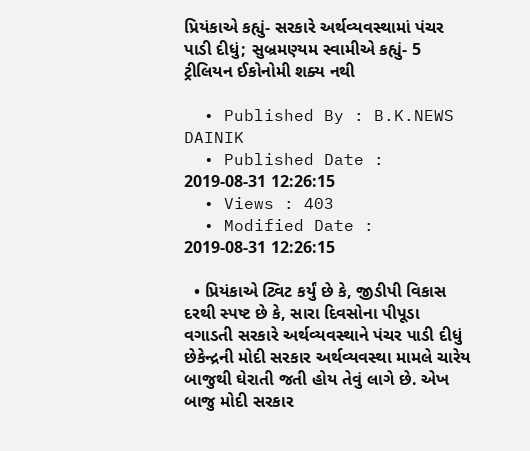પ્રિયંકાએ કહ્યું- સરકારે અર્થવ્યવસ્થામાં પંચર પાડી દીધું; સુબ્રમણ્યમ સ્વામીએ કહ્યું- 5 ટ્રીલિયન ઈકોનોમી શક્ય નથી

  • Published By : B.K.NEWS DAINIK
  • Published Date : 2019-08-31 12:26:15
  • Views : 403
  • Modified Date : 2019-08-31 12:26:15

  • પ્રિયંકાએ ટ્વિટ કર્યું છે કે, જીડીપી વિકાસ દરથી સ્પષ્ટ છે કે, સારા દિવસોના પીપૂડા વગાડતી સરકારે અર્થવ્યવસ્થાને પંચર પાડી દીધું છેકેન્દ્રની મોદી સરકાર અર્થવ્યવસ્થા મામલે ચારેય બાજુથી ઘેરાતી જતી હોય તેવું લાગે છે. એખ બાજુ મોદી સરકાર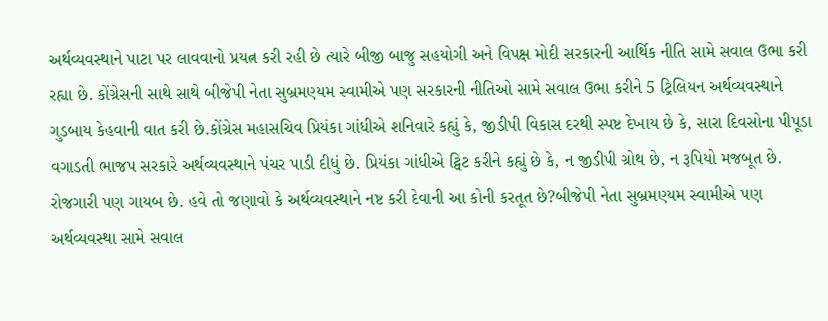અર્થવ્યવસ્થાને પાટા પર લાવવાનો પ્રયત્ન કરી રહી છે ત્યારે બીજી બાજુ સહયોગી અને વિપક્ષ મોદી સરકારની આર્થિક નીતિ સામે સવાલ ઉભા કરી રહ્યા છે. કોંગ્રેસની સાથે સાથે બીજેપી નેતા સુબ્રમણ્યમ સ્વામીએ પણ સરકારની નીતિઓ સામે સવાલ ઉભા કરીને 5 ટ્રિલિયન અર્થવ્યવસ્થાને ગુડબાય કેહવાની વાત કરી છે.કોંગ્રેસ મહાસચિવ પ્રિયંકા ગાંધીએ શનિવારે કહ્યું કે, જીડીપી વિકાસ દરથી સ્પષ્ટ દેખાય છે કે, સારા દિવસોના પીપૂડા વગાડતી ભાજપ સરકારે અર્થવ્યવસ્થાને પંચર પાડી દીધું છે. પ્રિયંકા ગાંધીએ ટ્વિટ કરીને કહ્યું છે કે, ન જીડીપી ગ્રોથ છે, ન રૂપિયો મજબૂત છે. રોજગારી પણ ગાયબ છે. હવે તો જણાવો કે અર્થવ્યવસ્થાને નષ્ટ કરી દેવાની આ કોની કરતૂત છે?બીજેપી નેતા સુબ્રમણ્યમ સ્વામીએ પણ અર્થવ્યવસ્થા સામે સવાલ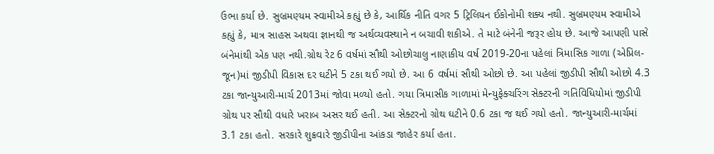ઉભા કર્યા છે. સુબ્રમણ્યમ સ્વામીએ કહ્યું છે કે, આર્થિક નીતિ વગર 5 ટ્રિલિયન ઈકોનોમી શક્ય નથી. સુબ્રમણ્યમ સ્વામીએ કહ્યું કે, માત્ર સાહસ અથવા જ્ઞાનથી જ અર્થવ્યવસ્થાને ન બચાવી શકીએ. તે માટે બંનેની જરૂર હોય છે. આજે આપણી પાસે બંનેમાંથી એક પણ નથી.ગ્રોથ રેટ 6 વર્ષમાં સૌથી ઓછોચાલુ નાણાકીય વર્ષ 2019-20ના પહેલાં ત્રિમાસિક ગાળા (એપ્રિલ-જૂન)માં જીડીપી વિકાસ દર ઘટીને 5 ટકા થઈ ગયો છે. આ 6 વર્ષમાં સૌથી ઓછો છે. આ પહેલાં જીડીપી સૌથી ઓછો 4.3 ટકા જાન્યુઆરી-માર્ચ 2013માં જોવા મળ્યો હતો. ગયા ત્રિમાસીક ગાળામાં મેન્યુફેક્ચરિંગ સેક્ટરની ગતિવિધિયોમાં જીડીપી ગ્રોથ પર સૌથી વધારે ખરાબ અસર થઈ હતી. આ સેક્ટરનો ગ્રોથ ઘટીને 0.6 ટકા જ થઈ ગયો હતો. જાન્યુઆરી-માર્ચમાં 3.1 ટકા હતો. સરકારે શુક્રવારે જીડીપીના આંકડા જાહેર કર્યા હતા.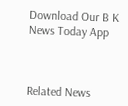Download Our B K News Today App



Related News